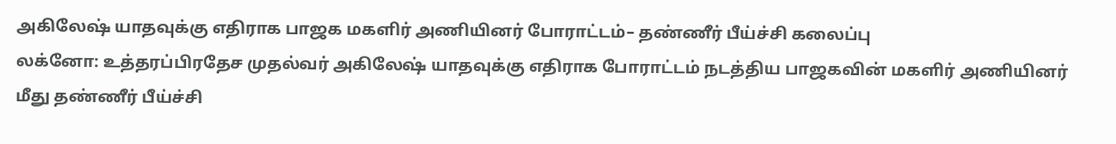அகிலேஷ் யாதவுக்கு எதிராக பாஜக மகளிர் அணியினர் போராட்டம்– தண்ணீர் பீய்ச்சி கலைப்பு
லக்னோ: உத்தரப்பிரதேச முதல்வர் அகிலேஷ் யாதவுக்கு எதிராக போராட்டம் நடத்திய பாஜகவின் மகளிர் அணியினர் மீது தண்ணீர் பீய்ச்சி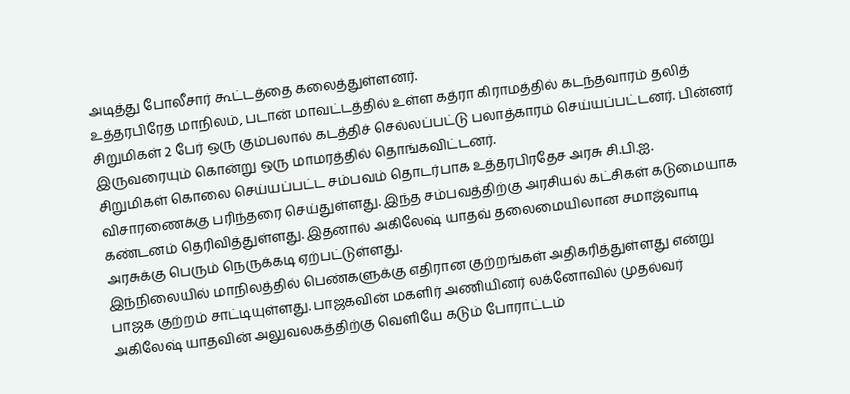அடித்து போலீசார் கூட்டத்தை கலைத்துள்ளனர்.
உத்தரபிரேத மாநிலம், படான் மாவட்டத்தில் உள்ள கத்ரா கிராமத்தில் கடந்தவாரம் தலித் சிறுமிகள் 2 பேர் ஒரு கும்பலால் கடத்திச் செல்லப்பட்டு பலாத்காரம் செய்யப்பட்டனர். பின்னர் இருவரையும் கொன்று ஒரு மாமரத்தில் தொங்கவிட்டனர்.
சிறுமிகள் கொலை செய்யப்பட்ட சம்பவம் தொடர்பாக உத்தரபிரதேச அரசு சி.பி.ஐ. விசாரணைக்கு பரிந்தரை செய்துள்ளது. இந்த சம்பவத்திற்கு அரசியல் கட்சிகள் கடுமையாக கண்டனம் தெரிவித்துள்ளது. இதனால் அகிலேஷ் யாதவ் தலைமையிலான சமாஜ்வாடி அரசுக்கு பெரும் நெருக்கடி ஏற்பட்டுள்ளது.
இந்நிலையில் மாநிலத்தில் பெண்களுக்கு எதிரான குற்றங்கள் அதிகரித்துள்ளது என்று பாஜக குற்றம் சாட்டியுள்ளது. பாஜகவின் மகளிர் அணியினர் லக்னோவில் முதல்வர் அகிலேஷ் யாதவின் அலுவலகத்திற்கு வெளியே கடும் போராட்டம்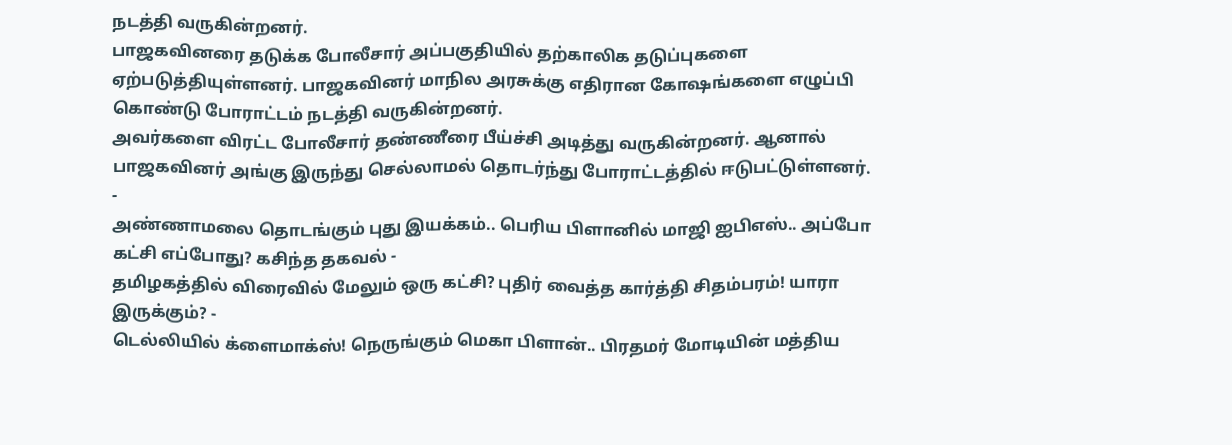நடத்தி வருகின்றனர்.
பாஜகவினரை தடுக்க போலீசார் அப்பகுதியில் தற்காலிக தடுப்புகளை ஏற்படுத்தியுள்ளனர். பாஜகவினர் மாநில அரசுக்கு எதிரான கோஷங்களை எழுப்பி கொண்டு போராட்டம் நடத்தி வருகின்றனர்.
அவர்களை விரட்ட போலீசார் தண்ணீரை பீய்ச்சி அடித்து வருகின்றனர். ஆனால் பாஜகவினர் அங்கு இருந்து செல்லாமல் தொடர்ந்து போராட்டத்தில் ஈடுபட்டுள்ளனர்.
-
அண்ணாமலை தொடங்கும் புது இயக்கம்.. பெரிய பிளானில் மாஜி ஐபிஎஸ்.. அப்போ கட்சி எப்போது? கசிந்த தகவல் -
தமிழகத்தில் விரைவில் மேலும் ஒரு கட்சி? புதிர் வைத்த கார்த்தி சிதம்பரம்! யாரா இருக்கும்? -
டெல்லியில் க்ளைமாக்ஸ்! நெருங்கும் மெகா பிளான்.. பிரதமர் மோடியின் மத்திய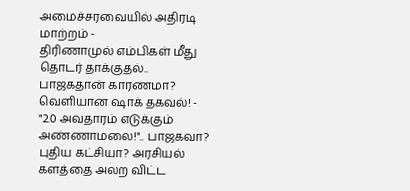அமைச்சரவையில் அதிரடி மாற்றம் -
திரிணாமுல் எம்பிகள் மீது தொடர் தாக்குதல்.. பாஜகதான் காரணமா? வெளியான ஷாக் தகவல்! -
"2.0 அவதாரம் எடுக்கும் அண்ணாமலை!".. பாஜகவா? புதிய கட்சியா? அரசியல் களத்தை அலற விட்ட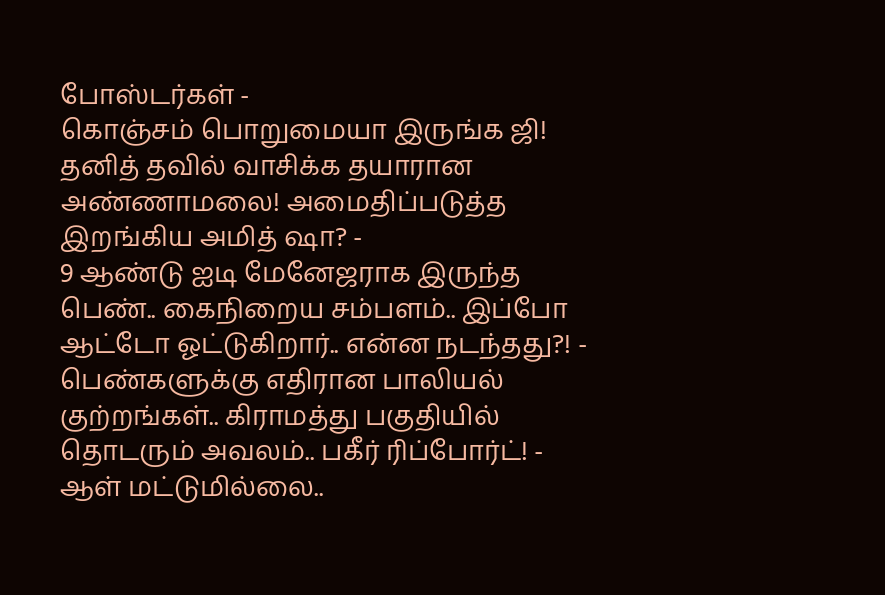போஸ்டர்கள் -
கொஞ்சம் பொறுமையா இருங்க ஜி! தனித் தவில் வாசிக்க தயாரான அண்ணாமலை! அமைதிப்படுத்த இறங்கிய அமித் ஷா? -
9 ஆண்டு ஐடி மேனேஜராக இருந்த பெண்.. கைநிறைய சம்பளம்.. இப்போ ஆட்டோ ஓட்டுகிறார்.. என்ன நடந்தது?! -
பெண்களுக்கு எதிரான பாலியல் குற்றங்கள்.. கிராமத்து பகுதியில் தொடரும் அவலம்.. பகீர் ரிப்போர்ட்! -
ஆள் மட்டுமில்லை..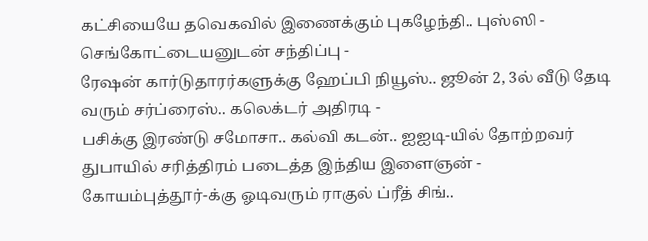கட்சியையே தவெகவில் இணைக்கும் புகழேந்தி.. புஸ்ஸி - செங்கோட்டையனுடன் சந்திப்பு -
ரேஷன் கார்டுதாரர்களுக்கு ஹேப்பி நியூஸ்.. ஜூன் 2, 3ல் வீடு தேடி வரும் சர்ப்ரைஸ்.. கலெக்டர் அதிரடி -
பசிக்கு இரண்டு சமோசா.. கல்வி கடன்.. ஐஐடி-யில் தோற்றவர் துபாயில் சரித்திரம் படைத்த இந்திய இளைஞன் -
கோயம்புத்தூர்-க்கு ஓடிவரும் ராகுல் ப்ரீத் சிங்..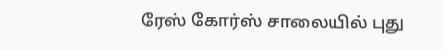ரேஸ் கோர்ஸ் சாலையில் புது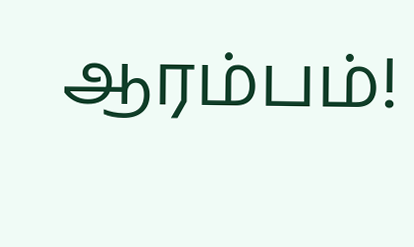ஆரம்பம்!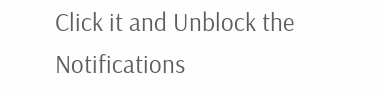Click it and Unblock the Notifications